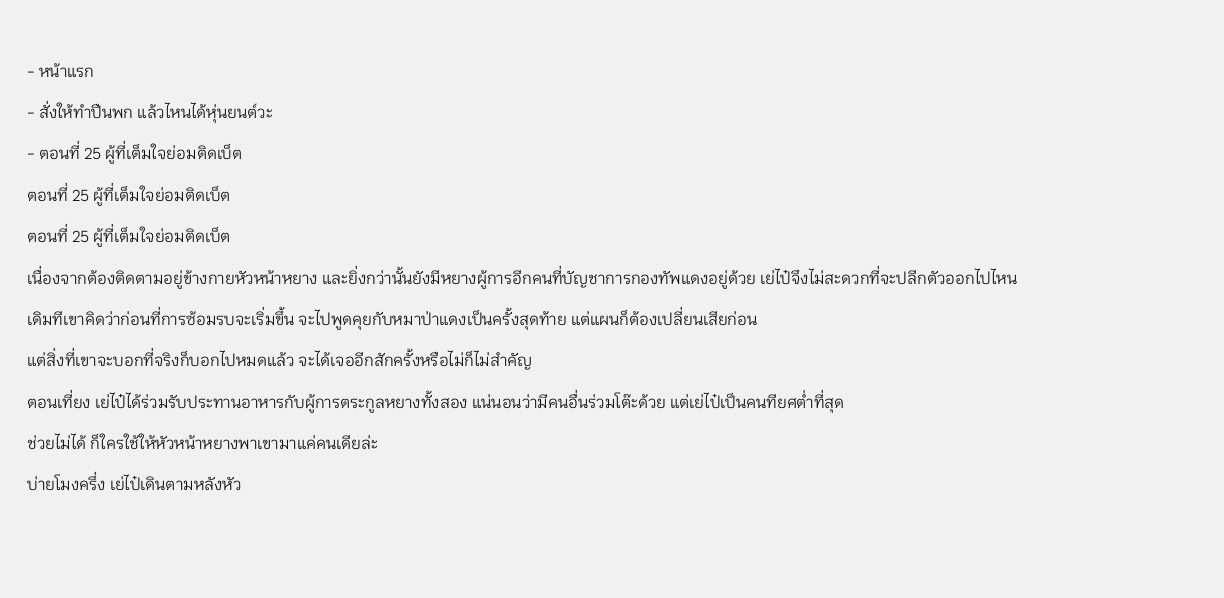- หน้าแรก
- สั่งให้ทำปืนพก แล้วไหนได้หุ่นยนต์วะ
- ตอนที่ 25 ผู้ที่เต็มใจย่อมติดเบ็ต
ตอนที่ 25 ผู้ที่เต็มใจย่อมติดเบ็ต
ตอนที่ 25 ผู้ที่เต็มใจย่อมติดเบ็ต
เนื่องจากต้องติดตามอยู่ข้างกายหัวหน้าหยาง และยิ่งกว่านั้นยังมีหยางผู้การอีกคนที่บัญชาการกองทัพแดงอยู่ด้วย เย่ไป๋จึงไม่สะดวกที่จะปลีกตัวออกไปไหน
เดิมทีเขาคิดว่าก่อนที่การซ้อมรบจะเริ่มขึ้น จะไปพูดคุยกับหมาป่าแดงเป็นครั้งสุดท้าย แต่แผนก็ต้องเปลี่ยนเสียก่อน
แต่สิ่งที่เขาจะบอกที่จริงก็บอกไปหมดแล้ว จะได้เจออีกสักครั้งหรือไม่ก็ไม่สำคัญ
ตอนเที่ยง เย่ไป๋ได้ร่วมรับประทานอาหารกับผู้การตระกูลหยางทั้งสอง แน่นอนว่ามีคนอื่นร่วมโต๊ะด้วย แต่เย่ไป๋เป็นคนทียศต่ำที่สุด
ช่วยไม่ได้ ก็ใครใช้ให้หัวหน้าหยางพาเขามาแค่คนเดียล่ะ
บ่ายโมงครึ่ง เย่ไป๋เดินตามหลังหัว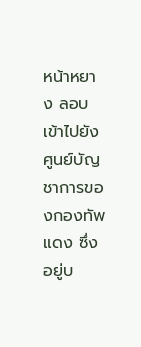หน้าหยาง ลอบเข้าไปยังศูนย์บัญชาการของกองทัพแดง ซึ่งอยู่บ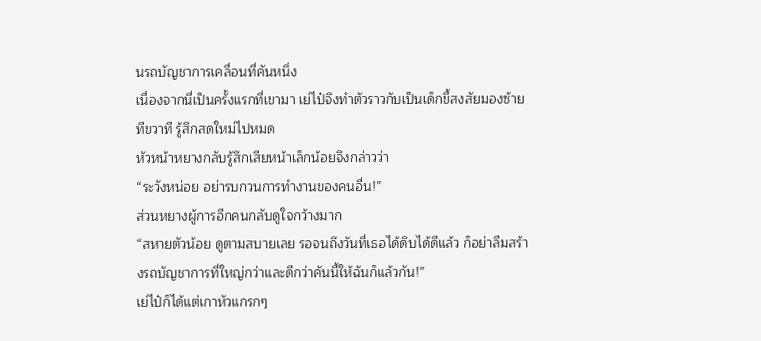นรถบัญชาการเคลื่อนที่คันหนึ่ง
เนื่องจากนี่เป็นครั้งแรกที่เขามา เย่ไป๋จึงทำตัวราวกับเป็นเด็กขี้สงสัยมองซ้ายทีขวาที รู้สึกสดใหม่ไปหมด
หัวหน้าหยางกลับรู้สึกเสียหน้าเล็กน้อยจึงกล่าวว่า
“ระวังหน่อย อย่ารบกวนการทำงานของคนอื่น!”
ส่วนหยางผู้การอีกคนกลับดูใจกว้างมาก
“สหายตัวน้อย ดูตามสบายเลย รอจนถึงวันที่เธอได้ดิบได้ดีแล้ว ก็อย่าลืมสร้างรถบัญชาการที่ใหญ่กว่าและดีกว่าคันนี้ให้ฉันก็แล้วกัน!”
เย่ไป๋ก็ได้แต่เกาหัวแกรกๆ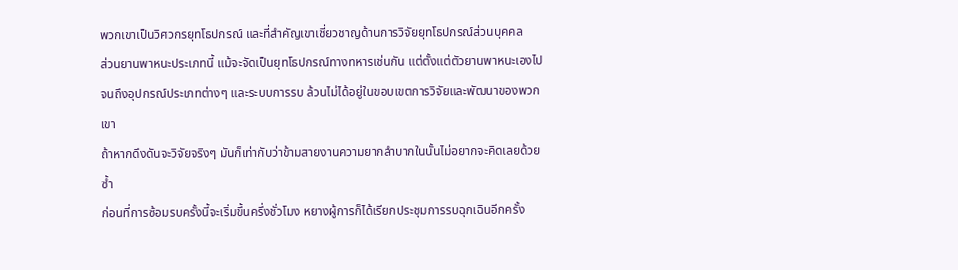พวกเขาเป็นวิศวกรยุทโธปกรณ์ และที่สำคัญเขาเชี่ยวชาญด้านการวิจัยยุทโธปกรณ์ส่วนบุคคล
ส่วนยานพาหนะประเภทนี้ แม้จะจัดเป็นยุทโธปกรณ์ทางทหารเช่นกัน แต่ตั้งแต่ตัวยานพาหนะเองไปจนถึงอุปกรณ์ประเภทต่างๆ และระบบการรบ ล้วนไม่ได้อยู่ในขอบเขตการวิจัยและพัฒนาของพวกเขา
ถ้าหากดึงดันจะวิจัยจริงๆ มันก็เท่ากับว่าข้ามสายงานความยากลำบากในนั้นไม่อยากจะคิดเลยด้วยซ้ำ
ก่อนที่การซ้อมรบครั้งนี้จะเริ่มขึ้นครึ่งชั่วโมง หยางผู้การก็ได้เรียกประชุมการรบฉุกเฉินอีกครั้ง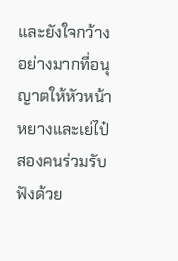และยังใจกว้างอย่างมากที่อนุญาตให้หัวหน้าหยางและเย่ไป๋สองคนร่วมรับฟังด้วย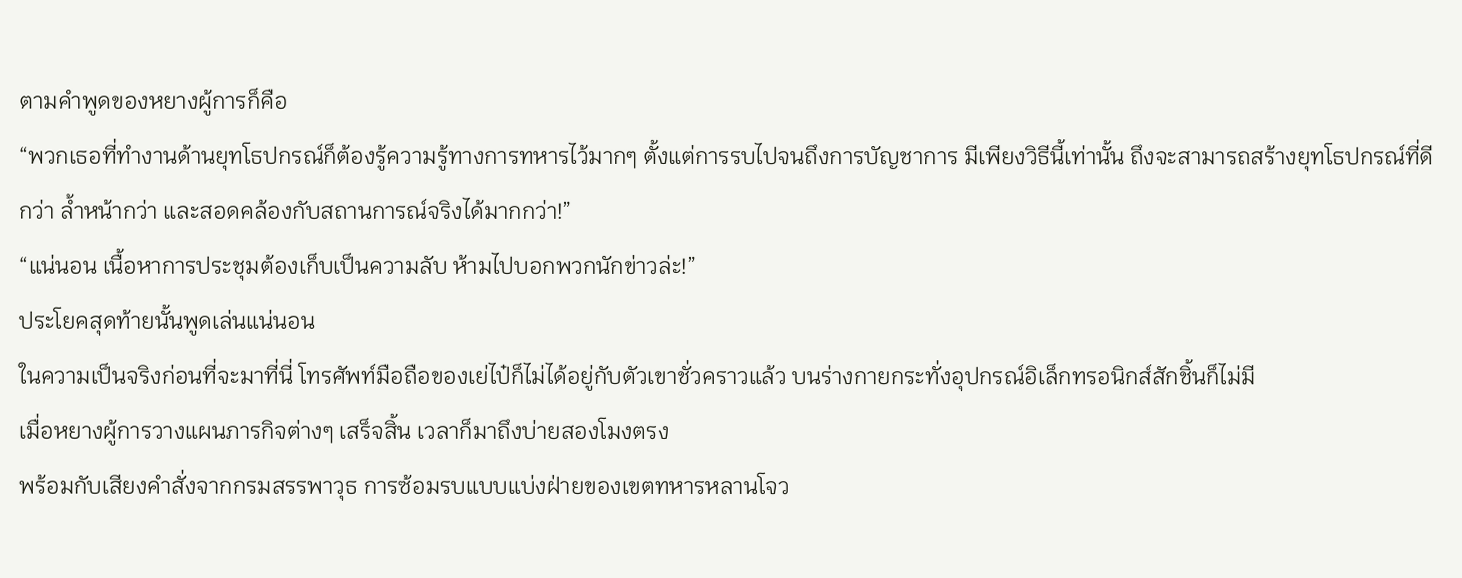ตามคำพูดของหยางผู้การก็คือ
“พวกเธอที่ทำงานด้านยุทโธปกรณ์ก็ต้องรู้ความรู้ทางการทหารไว้มากๆ ตั้งแต่การรบไปจนถึงการบัญชาการ มีเพียงวิธีนี้เท่านั้น ถึงจะสามารถสร้างยุทโธปกรณ์ที่ดีกว่า ล้ำหน้ากว่า และสอดคล้องกับสถานการณ์จริงได้มากกว่า!”
“แน่นอน เนื้อหาการประชุมต้องเก็บเป็นความลับ ห้ามไปบอกพวกนักข่าวล่ะ!”
ประโยคสุดท้ายนั้นพูดเล่นแน่นอน
ในความเป็นจริงก่อนที่จะมาที่นี่ โทรศัพท์มือถือของเย่ไป๋ก็ไม่ได้อยู่กับตัวเขาชั่วคราวแล้ว บนร่างกายกระทั่งอุปกรณ์อิเล็กทรอนิกส์สักชิ้นก็ไม่มี
เมื่อหยางผู้การวางแผนภารกิจต่างๆ เสร็จสิ้น เวลาก็มาถึงบ่ายสองโมงตรง
พร้อมกับเสียงคำสั่งจากกรมสรรพาวุธ การซ้อมรบแบบแบ่งฝ่ายของเขตทหารหลานโจว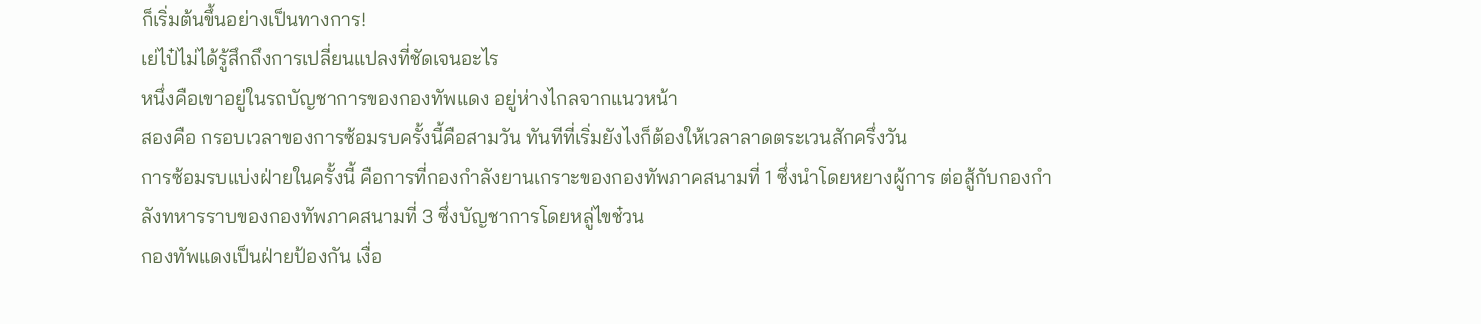ก็เริ่มต้นขึ้นอย่างเป็นทางการ!
เย่ไป๋ไม่ได้รู้สึกถึงการเปลี่ยนแปลงที่ชัดเจนอะไร
หนึ่งคือเขาอยู่ในรถบัญชาการของกองทัพแดง อยู่ห่างไกลจากแนวหน้า
สองคือ กรอบเวลาของการซ้อมรบครั้งนี้คือสามวัน ทันทีที่เริ่มยังไงก็ต้องให้เวลาลาดตระเวนสักครึ่งวัน
การซ้อมรบแบ่งฝ่ายในครั้งนี้ คือการที่กองกำลังยานเกราะของกองทัพภาคสนามที่ 1 ซึ่งนำโดยหยางผู้การ ต่อสู้กับกองกำลังทหารราบของกองทัพภาคสนามที่ 3 ซึ่งบัญชาการโดยหลู่ไขช๋วน
กองทัพแดงเป็นฝ่ายป้องกัน เงื่อ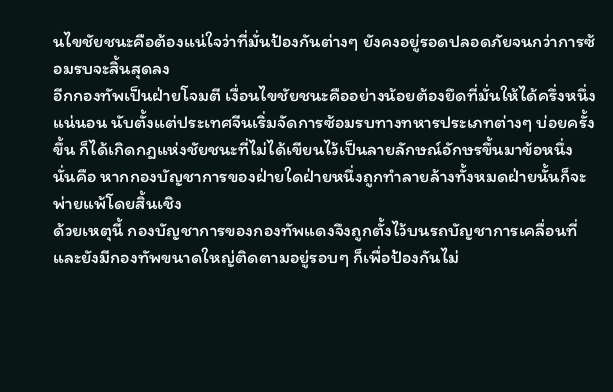นไขชัยชนะคือต้องแน่ใจว่าที่มั่นป้องกันต่างๆ ยังคงอยู่รอดปลอดภัยจนกว่าการซ้อมรบจะสิ้นสุดลง
อีกกองทัพเป็นฝ่ายโจมตี เงื่อนไขชัยชนะคืออย่างน้อยต้องยึดที่มั่นให้ได้ครึ่งหนึ่ง
แน่นอน นับตั้งแต่ประเทศจีนเริ่มจัดการซ้อมรบทางทหารประเภทต่างๆ บ่อยครั้งขึ้น ก็ได้เกิดกฎแห่งชัยชนะที่ไม่ได้เขียนไว้เป็นลายลักษณ์อักษรขึ้นมาข้อหนึ่ง
นั่นคือ หากกองบัญชาการของฝ่ายใดฝ่ายหนึ่งถูกทำลายล้างทั้งหมดฝ่ายนั้นก็จะพ่ายแพ้โดยสิ้นเชิง
ด้วยเหตุนี้ กองบัญชาการของกองทัพแดงจึงถูกตั้งไว้บนรถบัญชาการเคลื่อนที่ และยังมีกองทัพขนาดใหญ่ติดตามอยู่รอบๆ ก็เพื่อป้องกันไม่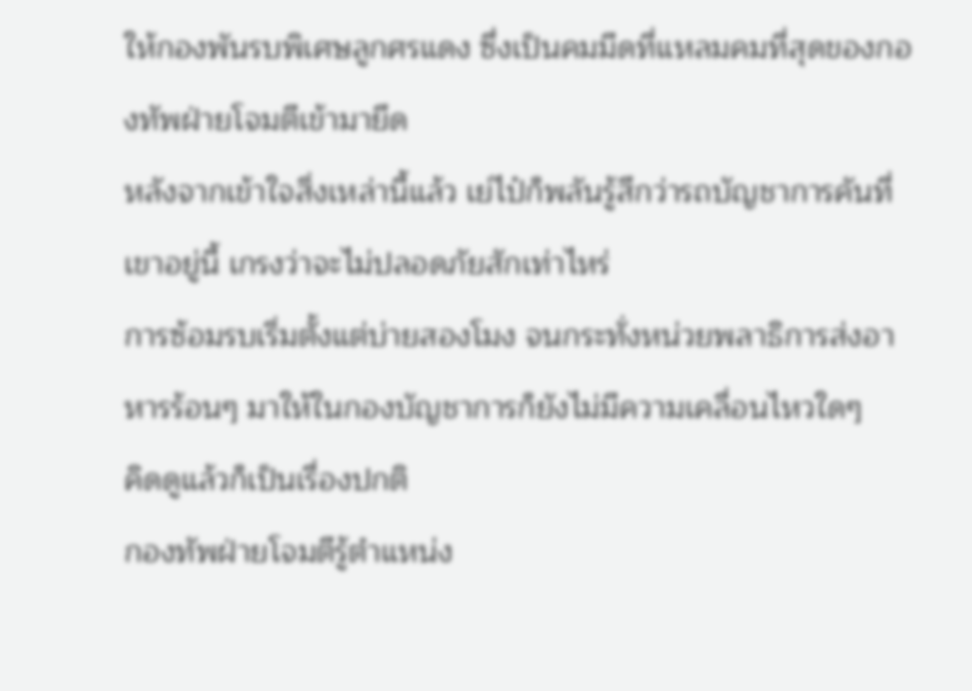ให้กองพันรบพิเศษลูกศรแดง ซึ่งเป็นคมมีดที่แหลมคมที่สุดของกองทัพฝ่ายโจมตีเข้ามายึด
หลังจากเข้าใจสิ่งเหล่านี้แล้ว เย่ไป๋ก็พลันรู้สึกว่ารถบัญชาการคันที่เขาอยู่นี้ เกรงว่าจะไม่ปลอดภัยสักเท่าไหร่
การซ้อมรบเริ่มตั้งแต่บ่ายสองโมง จนกระทั่งหน่วยพลาธิการส่งอาหารร้อนๆ มาให้ในกองบัญชาการก็ยังไม่มีความเคลื่อนไหวใดๆ
คิดดูแล้วก็เป็นเรื่องปกติ
กองทัพฝ่ายโจมตีรู้ตำแหน่ง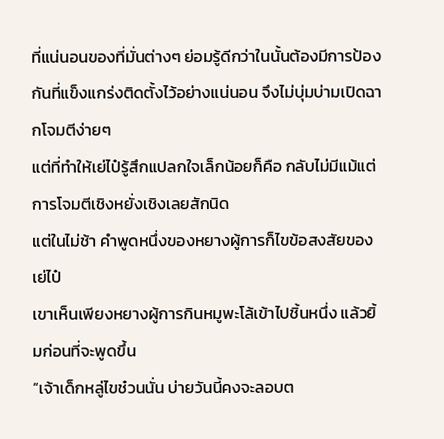ที่แน่นอนของที่มั่นต่างๆ ย่อมรู้ดีกว่าในนั้นต้องมีการป้องกันที่แข็งแกร่งติดตั้งไว้อย่างแน่นอน จึงไม่บุ่มบ่ามเปิดฉากโจมตีง่ายๆ
แต่ที่ทำให้เย่ไป๋รู้สึกแปลกใจเล็กน้อยก็คือ กลับไม่มีแม้แต่การโจมตีเชิงหยั่งเชิงเลยสักนิด
แต่ในไม่ช้า คำพูดหนึ่งของหยางผู้การก็ไขข้อสงสัยของเย่ไป๋
เขาเห็นเพียงหยางผู้การกินหมูพะโล้เข้าไปชิ้นหนึ่ง แล้วยิ้มก่อนที่จะพูดขึ้น
“เจ้าเด็กหลู่ไขช๋วนนั่น บ่ายวันนี้คงจะลอบต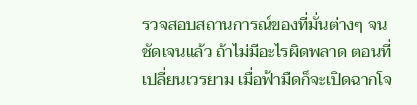รวจสอบสถานการณ์ของที่มั่นต่างๆ จนชัดเจนแล้ว ถ้าไม่มีอะไรผิดพลาด ตอนที่เปลี่ยนเวรยาม เมื่อฟ้ามืดก็จะเปิดฉากโจ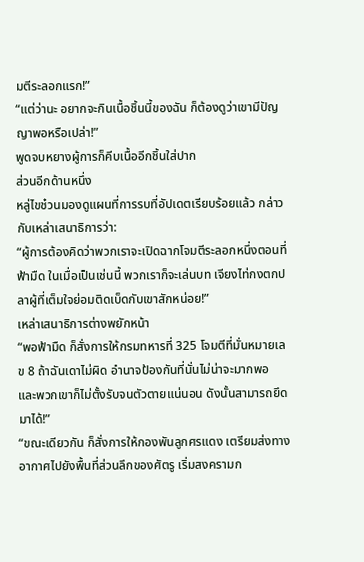มตีระลอกแรก!”
“แต่ว่านะ อยากจะกินเนื้อชิ้นนี้ของฉัน ก็ต้องดูว่าเขามีปัญญาพอหรือเปล่า!”
พูดจบหยางผู้การก็คีบเนื้ออีกชิ้นใส่ปาก
ส่วนอีกด้านหนึ่ง
หลู่ไขช๋วนมองดูแผนที่การรบที่อัปเดตเรียบร้อยแล้ว กล่าวกับเหล่าเสนาธิการว่า:
“ผู้การต้องคิดว่าพวกเราจะเปิดฉากโจมตีระลอกหนึ่งตอนที่ฟ้ามืด ในเมื่อเป็นเช่นนี้ พวกเราก็จะเล่นบท เจียงไท่กงตกปลาผู้ที่เต็มใจย่อมติดเบ็ดกับเขาสักหน่อย!”
เหล่าเสนาธิการต่างพยักหน้า
“พอฟ้ามืด ก็สั่งการให้กรมทหารที่ 325 โจมตีที่มั่นหมายเลข 8 ถ้าฉันเดาไม่ผิด อำนาจป้องกันที่นั่นไม่น่าจะมากพอ และพวกเขาก็ไม่ตั้งรับจนตัวตายแน่นอน ดังนั้นสามารถยึดมาได้!”
“ขณะเดียวกัน ก็สั่งการให้กองพันลูกศรแดง เตรียมส่งทางอากาศไปยังพื้นที่ส่วนลึกของศัตรู เริ่มสงครามก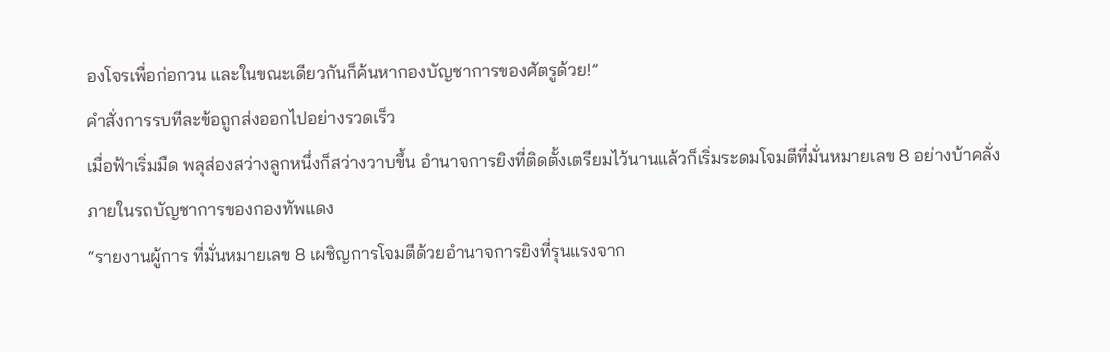องโจรเพื่อก่อกวน และในขณะเดียวกันก็ค้นหากองบัญชาการของศัตรูด้วย!”
คำสั่งการรบทีละข้อถูกส่งออกไปอย่างรวดเร็ว
เมื่อฟ้าเริ่มมืด พลุส่องสว่างลูกหนึ่งก็สว่างวาบขึ้น อำนาจการยิงที่ติดตั้งเตรียมไว้นานแล้วก็เริ่มระดมโจมตีที่มั่นหมายเลข 8 อย่างบ้าคลั่ง
ภายในรถบัญชาการของกองทัพแดง
“รายงานผู้การ ที่มั่นหมายเลข 8 เผชิญการโจมตีด้วยอำนาจการยิงที่รุนแรงจาก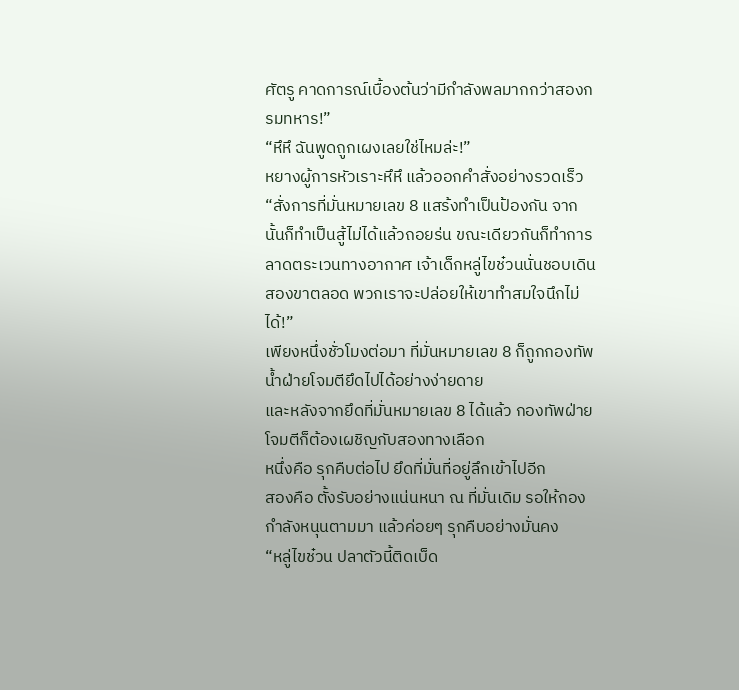ศัตรู คาดการณ์เบื้องต้นว่ามีกำลังพลมากกว่าสองกรมทหาร!”
“หึหึ ฉันพูดถูกเผงเลยใช่ไหมล่ะ!”
หยางผู้การหัวเราะหึหึ แล้วออกคำสั่งอย่างรวดเร็ว
“สั่งการที่มั่นหมายเลข 8 แสร้งทำเป็นป้องกัน จากนั้นก็ทำเป็นสู้ไม่ได้แล้วถอยร่น ขณะเดียวกันก็ทำการลาดตระเวนทางอากาศ เจ้าเด็กหลู่ไขช๋วนนั่นชอบเดินสองขาตลอด พวกเราจะปล่อยให้เขาทำสมใจนึกไม่ได้!”
เพียงหนึ่งชั่วโมงต่อมา ที่มั่นหมายเลข 8 ก็ถูกกองทัพน้ำฝ่ายโจมตียึดไปได้อย่างง่ายดาย
และหลังจากยึดที่มั่นหมายเลข 8 ได้แล้ว กองทัพฝ่ายโจมตีก็ต้องเผชิญกับสองทางเลือก
หนึ่งคือ รุกคืบต่อไป ยึดที่มั่นที่อยู่ลึกเข้าไปอีก
สองคือ ตั้งรับอย่างแน่นหนา ณ ที่มั่นเดิม รอให้กองกำลังหนุนตามมา แล้วค่อยๆ รุกคืบอย่างมั่นคง
“หลู่ไขช๋วน ปลาตัวนี้ติดเบ็ด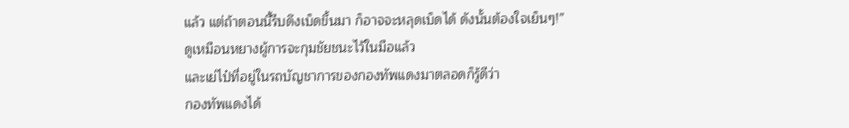แล้ว แต่ถ้าตอนนี้รีบดึงเบ็ดขึ้นมา ก็อาจจะหลุดเบ็ดได้ ดังนั้นต้องใจเย็นๆ!”
ดูเหมือนหยางผู้การจะกุมชัยชนะไว้ในมือแล้ว
และเย่ไป๋ที่อยู่ในรถบัญชาการของกองทัพแดงมาตลอดก็รู้ดีว่า
กองทัพแดงได้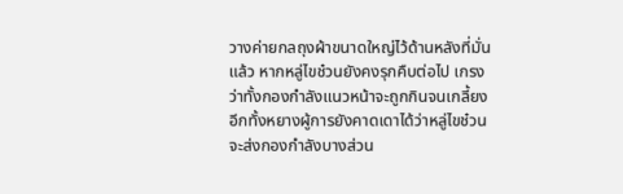วางค่ายกลถุงผ้าขนาดใหญ่ไว้ด้านหลังที่มั่นแล้ว หากหลู่ไขช๋วนยังคงรุกคืบต่อไป เกรงว่าทั้งกองกำลังแนวหน้าจะถูกกินจนเกลี้ยง
อีกทั้งหยางผู้การยังคาดเดาได้ว่าหลู่ไขช๋วนจะส่งกองกำลังบางส่วน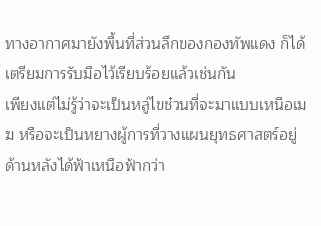ทางอากาศมายังพื้นที่ส่วนลึกของกองทัพแดง ก็ได้เตรียมการรับมือไว้เรียบร้อยแล้วเช่นกัน
เพียงแต่ไม่รู้ว่าจะเป็นหลู่ไขช๋วนที่จะมาแบบเหนือเมฆ หรือจะเป็นหยางผู้การที่วางแผนยุทธศาสตร์อยู่ด้านหลังได้ฟ้าเหนือฟ้ากว่า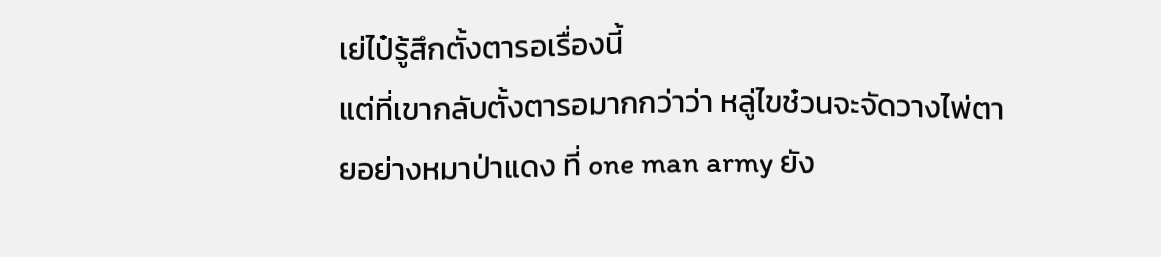เย่ไป๋รู้สึกตั้งตารอเรื่องนี้
แต่ที่เขากลับตั้งตารอมากกว่าว่า หลู่ไขช๋วนจะจัดวางไพ่ตายอย่างหมาป่าแดง ที่ one man army ยัง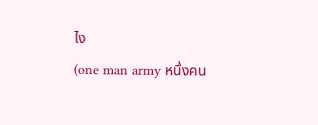ไง
(one man army หนึ่งคน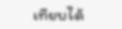เทียบได้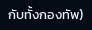กับทั้งกองทัพ)